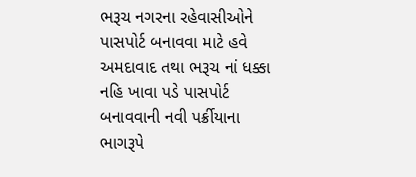ભરૂચ નગરના રહેવાસીઓને પાસપોર્ટ બનાવવા માટે હવે અમદાવાદ તથા ભરૂચ નાં ધક્કા નહિ ખાવા પડે પાસપોર્ટ બનાવવાની નવી પર્ક્રીયાના ભાગરૂપે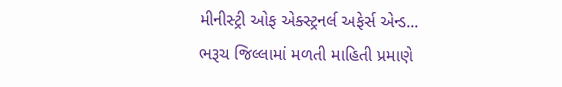મીનીસ્ટ્રી ઓફ એક્સ્ટ્રનર્લ અફેર્સ એન્ડ...
ભરૂચ જિલ્લામાં મળતી માહિતી પ્રમાણે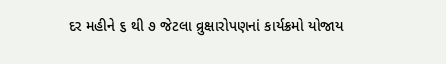દર મહીને ૬ થી ૭ જેટલા વ્રુક્ષારોપણનાં કાર્યક્રમો યોજાય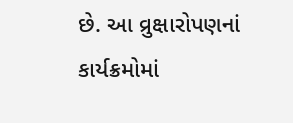છે. આ વ્રુક્ષારોપણનાં કાર્યક્રમોમાં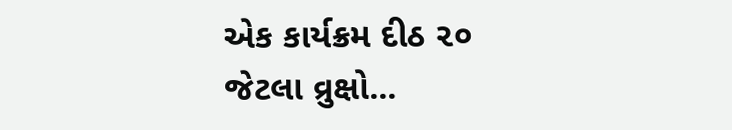એક કાર્યક્રમ દીઠ ૨૦ જેટલા વ્રુક્ષો...